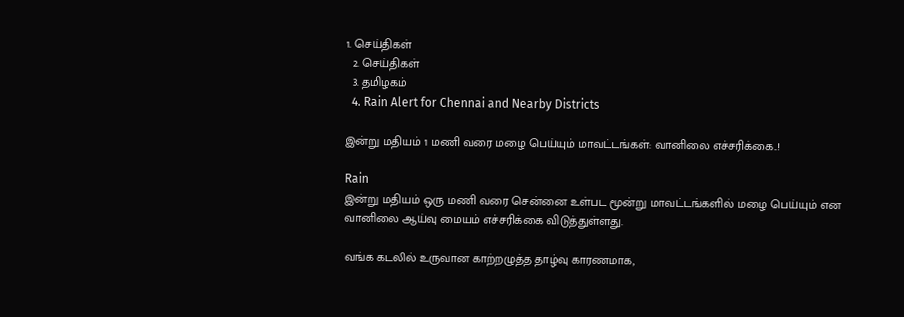1. செய்திகள்
  2. செய்திகள்
  3. த‌மிழக‌ம்
  4. Rain Alert for Chennai and Nearby Districts

இன்று மதியம் 1 மணி வரை மழை பெய்யும் மாவட்டங்கள்: வானிலை எச்சரிக்கை..!

Rain
இன்று மதியம் ஒரு மணி வரை சென்னை உள்பட மூன்று மாவட்டங்களில் மழை பெய்யும் என வானிலை ஆய்வு மையம் எச்சரிக்கை விடுத்துள்ளது.

வங்க கடலில் உருவான காற்றழுத்த தாழ்வு காரணமாக,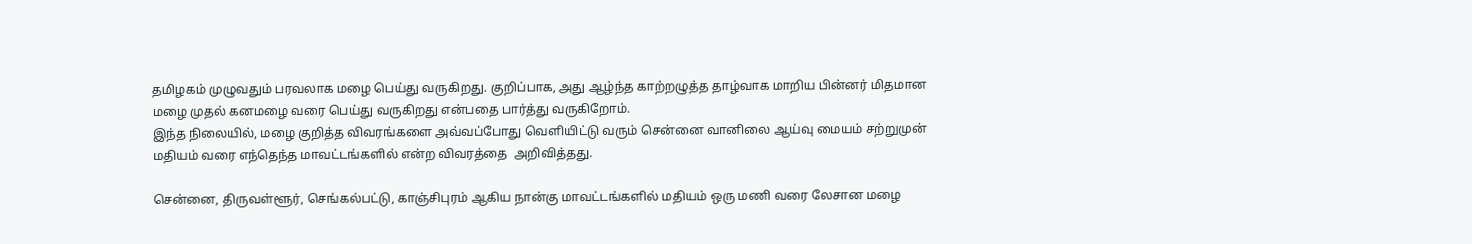தமிழகம் முழுவதும் பரவலாக மழை பெய்து வருகிறது. குறிப்பாக, அது ஆழ்ந்த காற்றழுத்த தாழ்வாக மாறிய பின்னர் மிதமான மழை முதல் கனமழை வரை பெய்து வருகிறது என்பதை பார்த்து வருகிறோம்.
இந்த நிலையில், மழை குறித்த விவரங்களை அவ்வப்போது வெளியிட்டு வரும் சென்னை வானிலை ஆய்வு மையம் சற்றுமுன் மதியம் வரை எந்தெந்த மாவட்டங்களில் என்ற விவரத்தை  அறிவித்தது.

சென்னை, திருவள்ளூர், செங்கல்பட்டு, காஞ்சிபுரம் ஆகிய நான்கு மாவட்டங்களில் மதியம் ஒரு மணி வரை லேசான மழை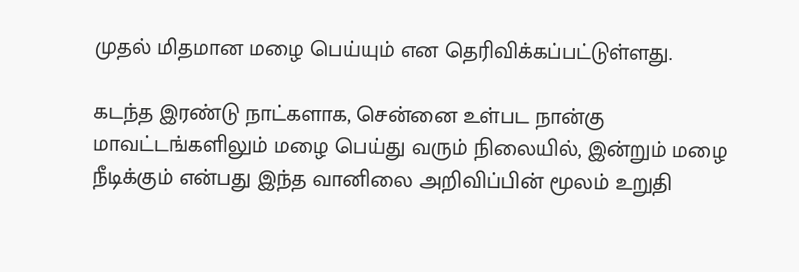முதல் மிதமான மழை பெய்யும் என தெரிவிக்கப்பட்டுள்ளது.

கடந்த இரண்டு நாட்களாக, சென்னை உள்பட நான்கு மாவட்டங்களிலும் மழை பெய்து வரும் நிலையில், இன்றும் மழை நீடிக்கும் என்பது இந்த வானிலை அறிவிப்பின் மூலம் உறுதி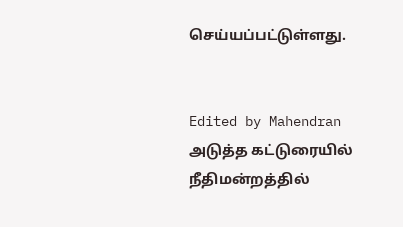செய்யப்பட்டுள்ளது.


Edited by Mahendran
அடுத்த கட்டுரையில்
நீதிமன்றத்தில்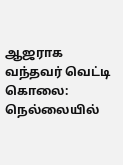ஆஜராக வந்தவர் வெட்டி கொலை: நெல்லையில்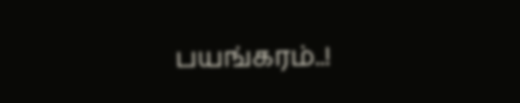பயங்கரம்..!